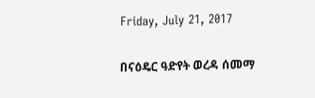Friday, July 21, 2017

በናዕዴር ዓድየት ወረዳ ሰመማ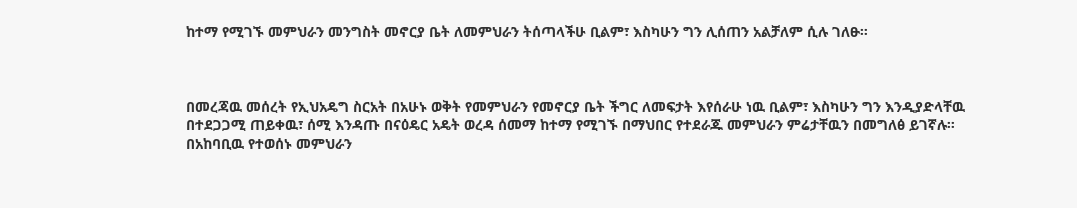ከተማ የሚገኙ መምህራን መንግስት መኖርያ ቤት ለመምህራን ትሰጣላችሁ ቢልም፣ እስካሁን ግን ሊሰጠን አልቻለም ሲሉ ገለፁ።



በመረጃዉ መሰረት የኢህአዴግ ስርአት በአሁኑ ወቅት የመምህራን የመኖርያ ቤት ችግር ለመፍታት እየሰራሁ ነዉ ቢልም፣ እስካሁን ግን እንዲያድላቸዉ በተደጋጋሚ ጠይቀዉ፣ ሰሚ እንዳጡ በናዕዴር አዴት ወረዳ ሰመማ ከተማ የሚገኙ በማህበር የተደራጁ መምህራን ምሬታቸዉን በመግለፅ ይገኛሉ።
በአከባቢዉ የተወሰኑ መምህራን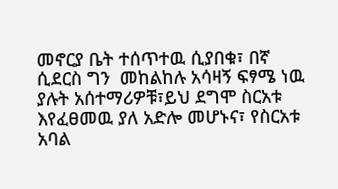መኖርያ ቤት ተሰጥተዉ ሲያበቁ፣ በኛ ሲደርስ ግን  መከልከሉ አሳዛኝ ፍፃሜ ነዉ ያሉት አሰተማሪዎቹ፣ይህ ደግሞ ስርአቱ እየፈፀመዉ ያለ አድሎ መሆኑና፣ የስርአቱ አባል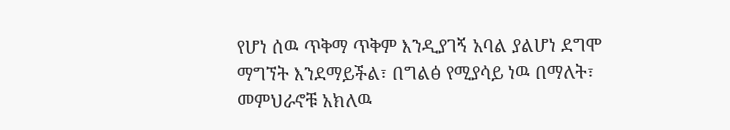የሆነ ሰዉ ጥቅማ ጥቅም እንዲያገኝ አባል ያልሆነ ደግሞ ማግኘት እንደማይችል፣ በግልፅ የሚያሳይ ነዉ በማለት፣ መምህራኖቹ አክለዉ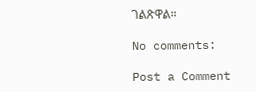ገልጽዋል።

No comments:

Post a Comment